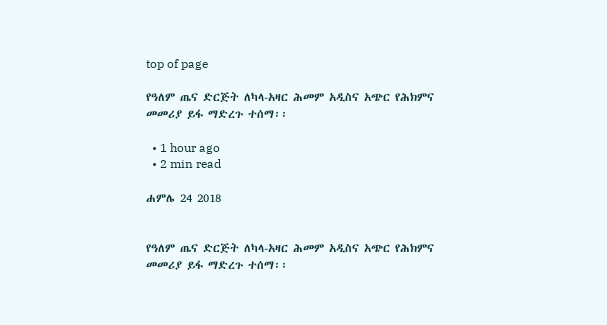top of page

የዓለም ጤና ድርጅት ለካላ-አዛር ሕመም አዲስና አጭር የሕክምና መመሪያ ይፋ ማድረጉ ተሰማ፡፡

  • 1 hour ago
  • 2 min read

ሐምሌ 24 2018


የዓለም ጤና ድርጅት ለካላ-አዛር ሕመም አዲስና አጭር የሕክምና መመሪያ ይፋ ማድረጉ ተሰማ፡፡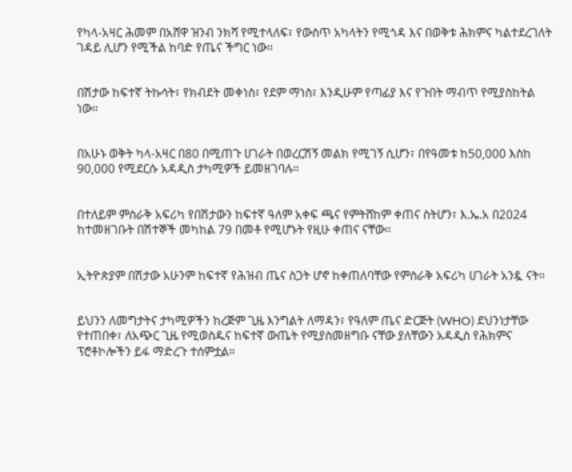የካላ-አዛር ሕመም በአሸዋ ዝንብ ንክሻ የሚተላለፍ፣ የውስጥ አካላትን የሚጎዳ እና በወቅቱ ሕክምና ካልተደረገለት ገዳይ ሊሆን የሚችል ከባድ የጤና ችግር ነው።


በሽታው ከፍተኛ ትኩሳት፣ የክብደት መቀነስ፣ የደም ማነስ፣ እንዲሁም የጣፊያ እና የጉበት ማብጥ የሚያስከትል ነው።


በአሁኑ ወቅት ካላ-አዛር በ80 በሚጠጉ ሀገራት በወረርሽኝ መልክ የሚገኝ ሲሆን፣ በየዓመቱ ከ50,000 እስከ 90,000 የሚደርሱ አዳዲስ ታካሚዎች ይመዘገባሉ።


በተለይም ምስራቅ አፍሪካ የበሽታውን ከፍተኛ ዓለም አቀፍ ጫና የምትሸከም ቀጠና ስትሆን፣ እ.ኤ.አ በ2024 ከተመዘገቡት በሽተኞች መካከል 79 በመቶ የሚሆኑት የዚሁ ቀጠና ናቸው።


ኢትዮጵያም በሽታው አሁንም ከፍተኛ የሕዝብ ጤና ስጋት ሆኖ ከቀጠለባቸው የምስራቅ አፍሪካ ሀገራት አንዷ ናት።


ይህንን ለመግታትና ታካሚዎችን ከረጅም ጊዜ እንግልት ለማዳን፣ የዓለም ጤና ድርጅት (WHO) ደህንነታቸው የተጠበቀ፣ ለአጭር ጊዜ የሚወስዱና ከፍተኛ ውጤት የሚያስመዘግቡ ናቸው ያለቸውን አዳዲስ የሕክምና ፕሮቶኮሎችን ይፋ ማድረጉ ተሰምቷል።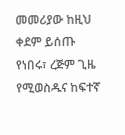መመሪያው ከዚህ ቀደም ይሰጡ የነበሩ፣ ረጅም ጊዜ የሚወስዱና ከፍተኛ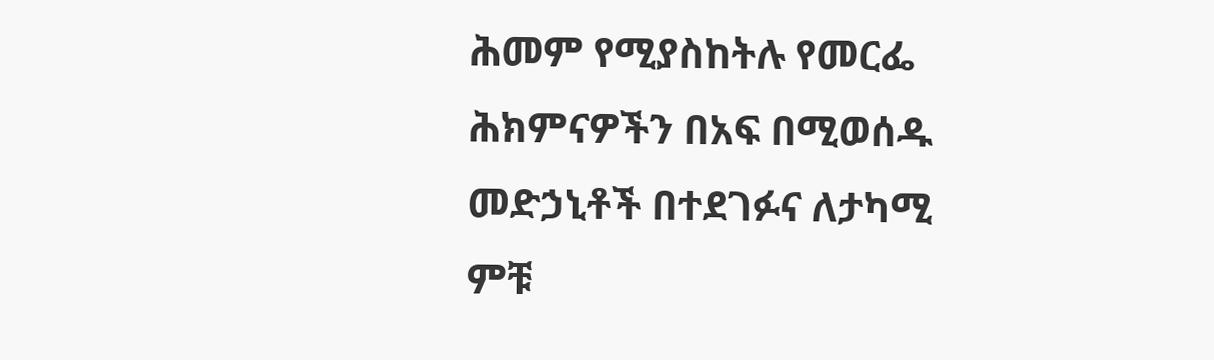ሕመም የሚያስከትሉ የመርፌ ሕክምናዎችን በአፍ በሚወሰዱ መድኃኒቶች በተደገፉና ለታካሚ ምቹ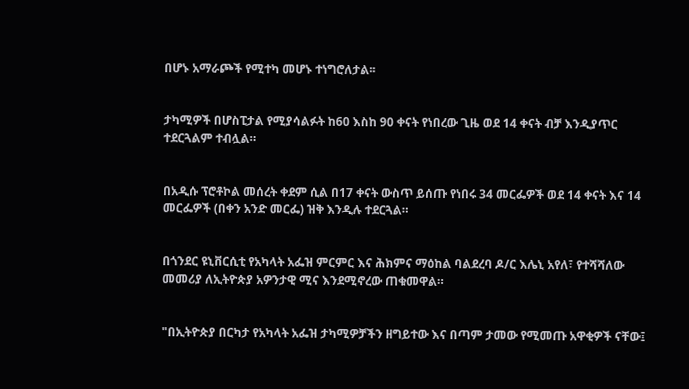በሆኑ አማራጮች የሚተካ መሆኑ ተነግሮለታል፡፡


ታካሚዎች በሆስፒታል የሚያሳልፉት ከ60 እስከ 90 ቀናት የነበረው ጊዜ ወደ 14 ቀናት ብቻ እንዲያጥር ተደርጓልም ተብሏል።


በአዲሱ ፕሮቶኮል መሰረት ቀደም ሲል በ17 ቀናት ውስጥ ይሰጡ የነበሩ 34 መርፌዎች ወደ 14 ቀናት እና 14 መርፌዎች (በቀን አንድ መርፌ) ዝቅ እንዲሉ ተደርጓል።


በጎንደር ዩኒቨርሲቲ የአካላት አፌዝ ምርምር እና ሕክምና ማዕከል ባልደረባ ዶ/ር እሌኒ አየለ፣ የተሻሻለው መመሪያ ለኢትዮጵያ አዎንታዊ ሚና እንደሚኖረው ጠቁመዋል።


"በኢትዮጵያ በርካታ የአካላት አፌዝ ታካሚዎቻችን ዘግይተው እና በጣም ታመው የሚመጡ አዋቂዎች ናቸው፤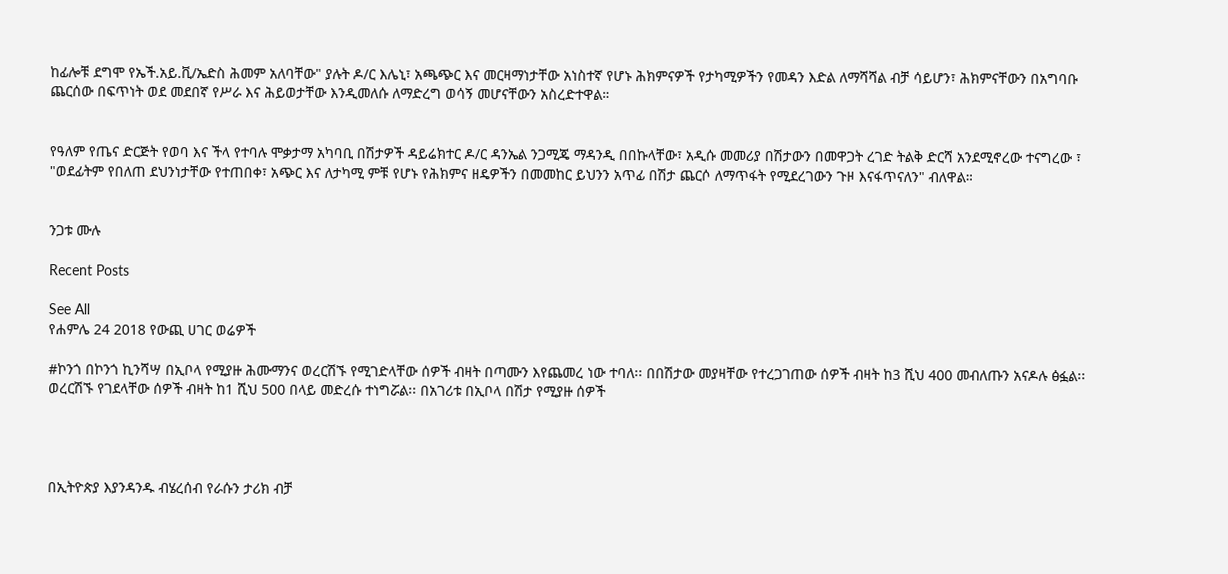ከፊሎቹ ደግሞ የኤች.አይ.ቪ/ኤድስ ሕመም አለባቸው" ያሉት ዶ/ር እሌኒ፣ አጫጭር እና መርዛማነታቸው አነስተኛ የሆኑ ሕክምናዎች የታካሚዎችን የመዳን እድል ለማሻሻል ብቻ ሳይሆን፣ ሕክምናቸውን በአግባቡ ጨርሰው በፍጥነት ወደ መደበኛ የሥራ እና ሕይወታቸው እንዲመለሱ ለማድረግ ወሳኝ መሆናቸውን አስረድተዋል።


የዓለም የጤና ድርጅት የወባ እና ችላ የተባሉ ሞቃታማ አካባቢ በሽታዎች ዳይሬክተር ዶ/ር ዳንኤል ንጋሚጄ ማዳንዲ በበኩላቸው፣ አዲሱ መመሪያ በሽታውን በመዋጋት ረገድ ትልቅ ድርሻ አንደሚኖረው ተናግረው ፣ "ወደፊትም የበለጠ ደህንነታቸው የተጠበቀ፣ አጭር እና ለታካሚ ምቹ የሆኑ የሕክምና ዘዴዎችን በመመከር ይህንን አጥፊ በሽታ ጨርሶ ለማጥፋት የሚደረገውን ጉዞ እናፋጥናለን" ብለዋል።


ንጋቱ ሙሉ

Recent Posts

See All
የሐምሌ 24 2018 የውጪ ሀገር ወሬዎች

#ኮንጎ በኮንጎ ኪንሻሣ በኢቦላ የሚያዙ ሕሙማንና ወረርሽኙ የሚገድላቸው ሰዎች ብዛት በጣሙን እየጨመረ ነው ተባለ፡፡ በበሽታው መያዛቸው የተረጋገጠው ሰዎች ብዛት ከ3 ሺህ 400 መብለጡን አናዶሉ ፅፏል፡፡ ወረርሽኙ የገደላቸው ሰዎች ብዛት ከ1 ሺህ 500 በላይ መድረሱ ተነግሯል፡፡ በአገሪቱ በኢቦላ በሽታ የሚያዙ ሰዎች




በኢትዮጵያ እያንዳንዱ ብሄረሰብ የራሱን ታሪክ ብቻ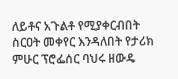ለይቶና አጉልቶ የሚያቀርብበት ስርዐት መቀየር እንዳለበት የታሪክ ምሁር ፕሮፌሰር ባህሩ ዘውዴ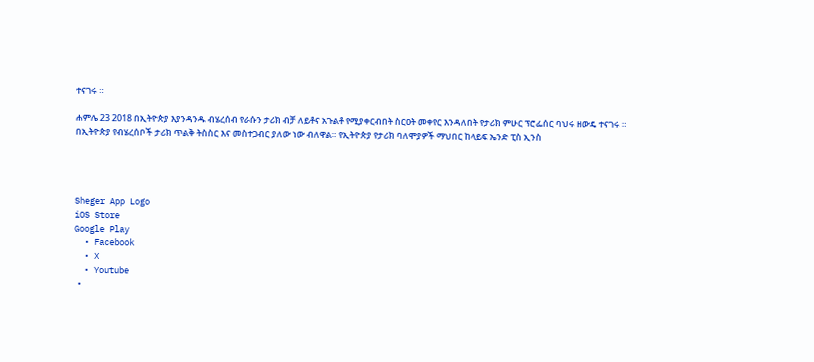ተናገሩ ።

ሐምሌ 23 2018 በኢትዮጵያ እያንዳንዱ ብሄረሰብ የራሱን ታሪክ ብቻ ለይቶና አጉልቶ የሚያቀርብበት ስርዐት መቀየር እንዳለበት የታሪክ ምሁር ፕሮፌሰር ባህሩ ዘውዴ ተናገሩ ። በኢትዮጵያ የብሄረሰቦች ታሪክ ጥልቅ ትስስር እና መስተጋብር ያለው ነው ብለዋል። የኢትዮጵያ የታሪክ ባለሞያዎች ማህበር ከላይፍ ኤንድ ፒስ ኢንስ




Sheger App Logo
iOS Store
Google Play
  • Facebook
  • X
  • Youtube
  •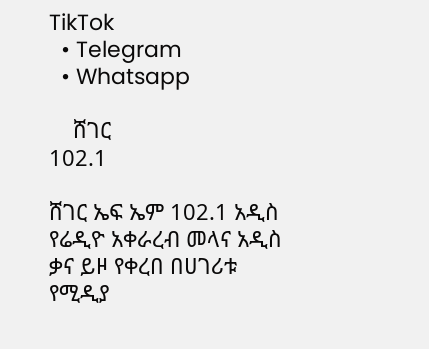TikTok
  • Telegram
  • Whatsapp

    ሸገር
102.1

ሸገር ኤፍ ኤም 102.1 አዲስ የሬዲዮ አቀራረብ መላና አዲስ ቃና ይዞ የቀረበ በሀገሪቱ የሚዲያ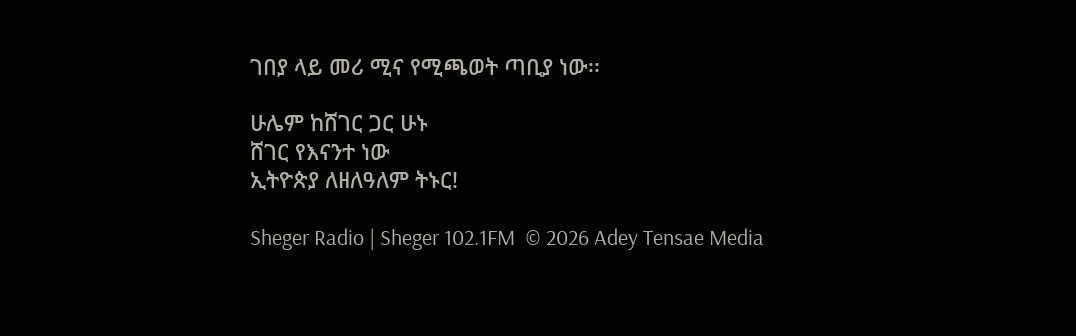ገበያ ላይ መሪ ሚና የሚጫወት ጣቢያ ነው፡፡

ሁሌም ከሸገር ጋር ሁኑ
ሸገር የእናንተ ነው
ኢትዮጵያ ለዘለዓለም ትኑር!

Sheger Radio | Sheger 102.1FM  © 2026 Adey Tensae Media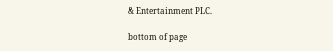& Entertainment PLC.

bottom of page